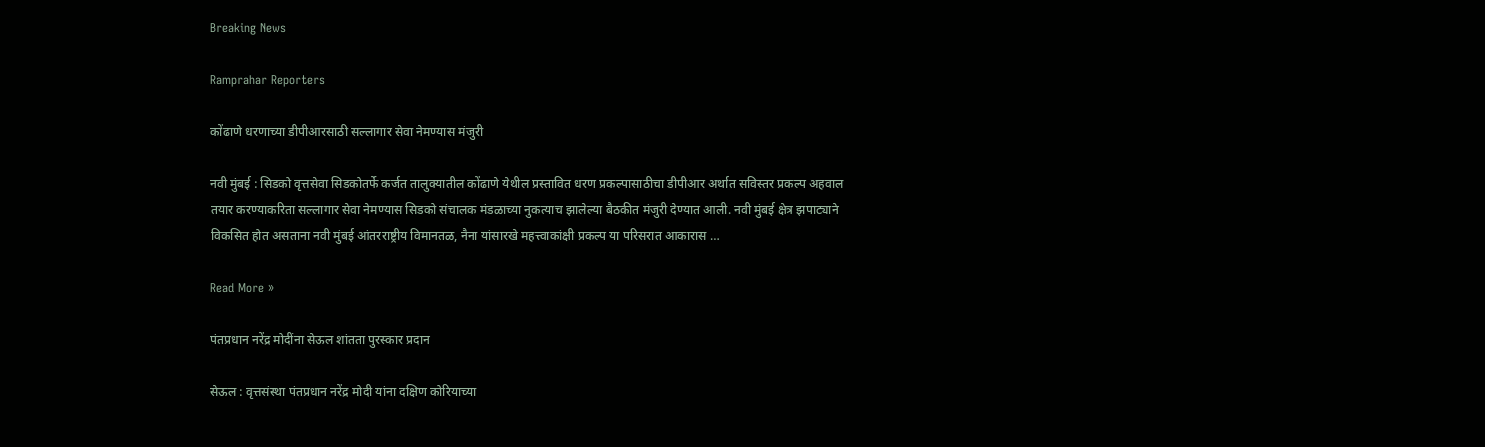Breaking News

Ramprahar Reporters

कोंढाणे धरणाच्या डीपीआरसाठी सल्लागार सेवा नेमण्यास मंजुरी

नवी मुंबई : सिडको वृत्तसेवा सिडकोतर्फे कर्जत तालुक्यातील कोंढाणे येथील प्रस्तावित धरण प्रकल्पासाठीचा डीपीआर अर्थात सविस्तर प्रकल्प अहवाल तयार करण्याकरिता सल्लागार सेवा नेमण्यास सिडको संचालक मंडळाच्या नुकत्याच झालेल्या बैठकीत मंजुरी देण्यात आली. नवी मुंबई क्षेत्र झपाट्याने विकसित होत असताना नवी मुंबई आंतरराष्ट्रीय विमानतळ, नैना यांसारखे महत्त्वाकांक्षी प्रकल्प या परिसरात आकारास …

Read More »

पंतप्रधान नरेंद्र मोदींना सेऊल शांतता पुरस्कार प्रदान

सेऊल : वृत्तसंस्था पंतप्रधान नरेंद्र मोदी यांना दक्षिण कोरियाच्या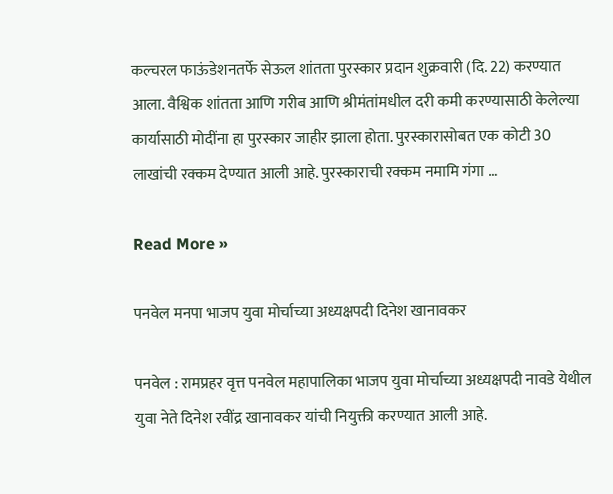कल्चरल फाऊंडेशनतर्फे सेऊल शांतता पुरस्कार प्रदान शुक्रवारी (दि. 22) करण्यात आला. वैश्विक शांतता आणि गरीब आणि श्रीमंतांमधील दरी कमी करण्यासाठी केलेल्या कार्यासाठी मोदींना हा पुरस्कार जाहीर झाला होता. पुरस्कारासोबत एक कोटी 30 लाखांची रक्कम देण्यात आली आहे. पुरस्काराची रक्कम नमामि गंगा …

Read More »

पनवेल मनपा भाजप युवा मोर्चाच्या अध्यक्षपदी दिनेश खानावकर

पनवेल : रामप्रहर वृत्त पनवेल महापालिका भाजप युवा मोर्चाच्या अध्यक्षपदी नावडे येथील युवा नेते दिनेश रवींद्र खानावकर यांची नियुक्ती करण्यात आली आहे.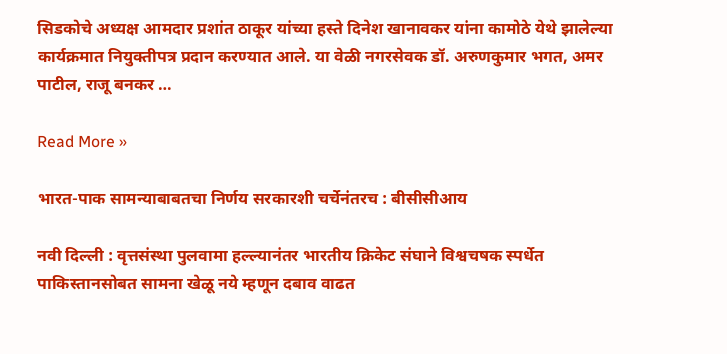सिडकोचे अध्यक्ष आमदार प्रशांत ठाकूर यांच्या हस्ते दिनेश खानावकर यांना कामोठे येथे झालेल्या कार्यक्रमात नियुक्तीपत्र प्रदान करण्यात आले. या वेळी नगरसेवक डॉ. अरुणकुमार भगत, अमर पाटील, राजू बनकर …

Read More »

भारत-पाक सामन्याबाबतचा निर्णय सरकारशी चर्चेनंतरच : बीसीसीआय

नवी दिल्ली : वृत्तसंस्था पुलवामा हल्ल्यानंतर भारतीय क्रिकेट संघाने विश्वचषक स्पर्धेत पाकिस्तानसोबत सामना खेळू नये म्हणून दबाव वाढत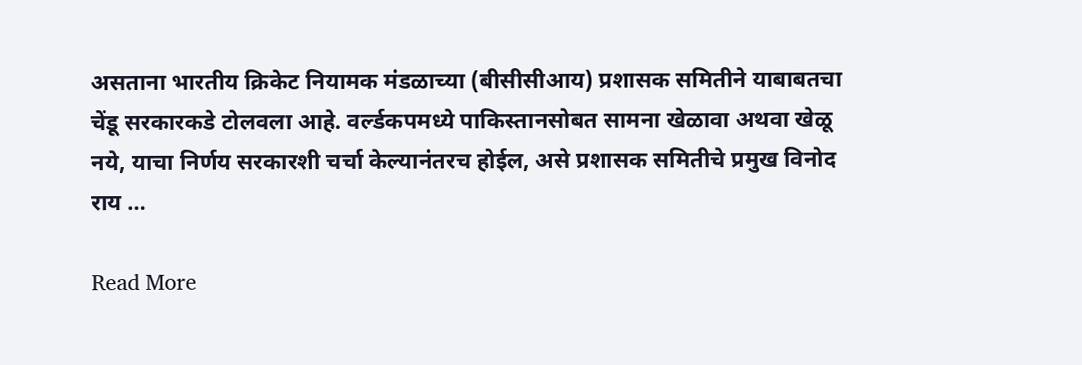असताना भारतीय क्रिकेट नियामक मंडळाच्या (बीसीसीआय) प्रशासक समितीने याबाबतचा चेंडू सरकारकडे टोलवला आहे. वर्ल्डकपमध्ये पाकिस्तानसोबत सामना खेळावा अथवा खेळू नये, याचा निर्णय सरकारशी चर्चा केल्यानंतरच होईल, असे प्रशासक समितीचे प्रमुख विनोद राय …

Read More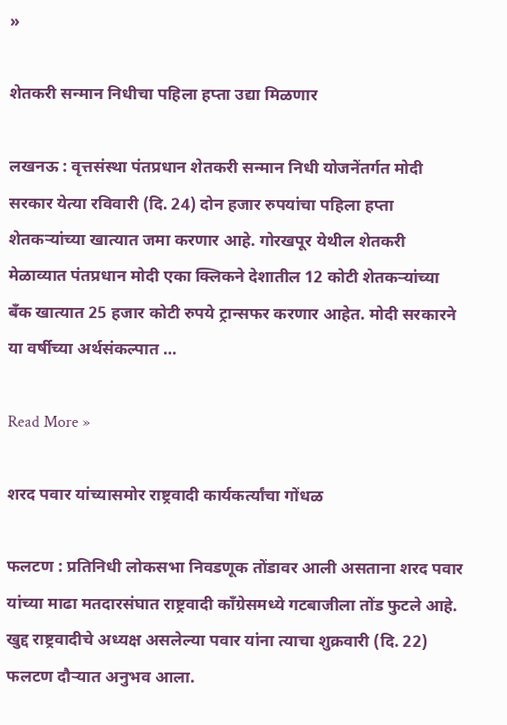»

शेतकरी सन्मान निधीचा पहिला हप्ता उद्या मिळणार

लखनऊ : वृत्तसंस्था पंतप्रधान शेतकरी सन्मान निधी योजनेंतर्गत मोदी सरकार येत्या रविवारी (दि. 24) दोन हजार रुपयांचा पहिला हप्ता शेतकर्‍यांच्या खात्यात जमा करणार आहे. गोरखपूर येथील शेतकरी मेळाव्यात पंतप्रधान मोदी एका क्लिकने देशातील 12 कोटी शेतकर्‍यांच्या बँक खात्यात 25 हजार कोटी रुपये ट्रान्सफर करणार आहेत. मोदी सरकारने या वर्षीच्या अर्थसंकल्पात …

Read More »

शरद पवार यांच्यासमोर राष्ट्रवादी कार्यकर्त्यांचा गोंधळ

फलटण : प्रतिनिधी लोकसभा निवडणूक तोंडावर आली असताना शरद पवार यांच्या माढा मतदारसंघात राष्ट्रवादी काँग्रेसमध्ये गटबाजीला तोंड फुटले आहे. खुद्द राष्ट्रवादीचे अध्यक्ष असलेल्या पवार यांना त्याचा शुक्रवारी (दि. 22) फलटण दौर्‍यात अनुभव आला.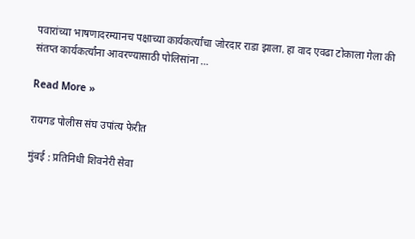पवारांच्या भाषणादरम्यानच पक्षाच्या कार्यकर्त्यांचा जोरदार राडा झाला. हा वाद एवढा टोकाला गेला की संतप्त कार्यकर्त्यांना आवरण्यासाठी पोलिसांना …

Read More »

रायगड पोलीस संघ उपांत्य फेरीत

मुंबई : प्रतिनिधी शिवनेरी सेवा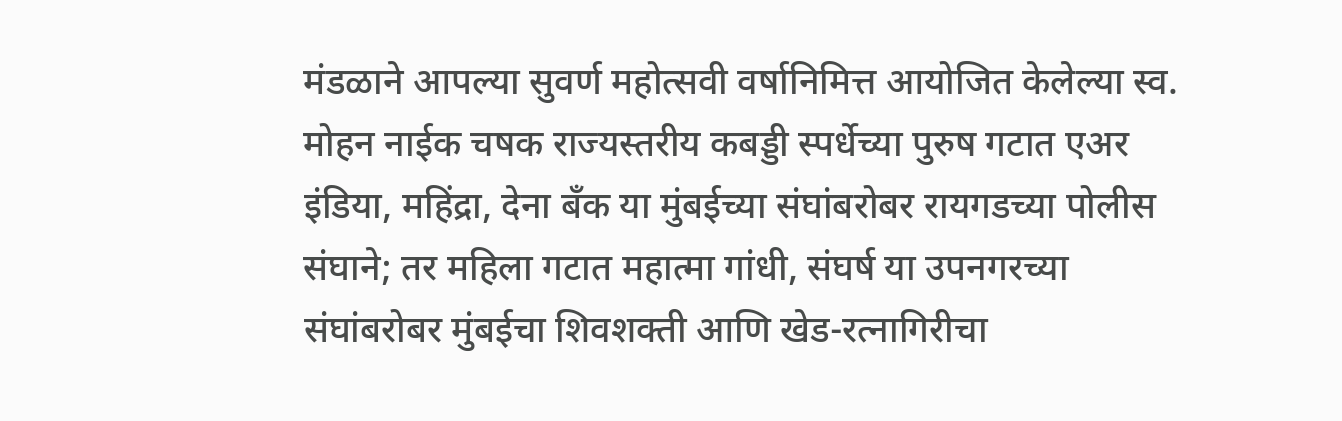मंडळाने आपल्या सुवर्ण महोत्सवी वर्षानिमित्त आयोजित केलेल्या स्व. मोहन नाईक चषक राज्यस्तरीय कबड्डी स्पर्धेच्या पुरुष गटात एअर इंडिया, महिंद्रा, देना बँक या मुंबईच्या संघांबरोबर रायगडच्या पोलीस संघाने; तर महिला गटात महात्मा गांधी, संघर्ष या उपनगरच्या संघांबरोबर मुंबईचा शिवशक्ती आणि खेड-रत्नागिरीचा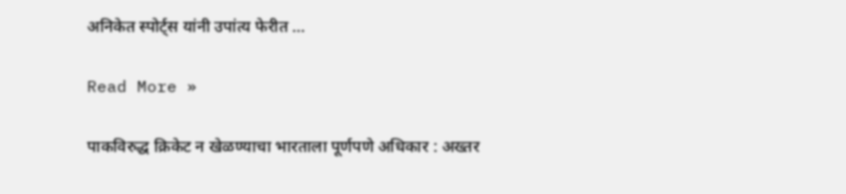अनिकेत स्पोर्ट्स यांनी उपांत्य फेरीत …

Read More »

पाकविरुद्ध क्रिकेट न खेळण्याचा भारताला पूर्णपणे अधिकार : अख्तर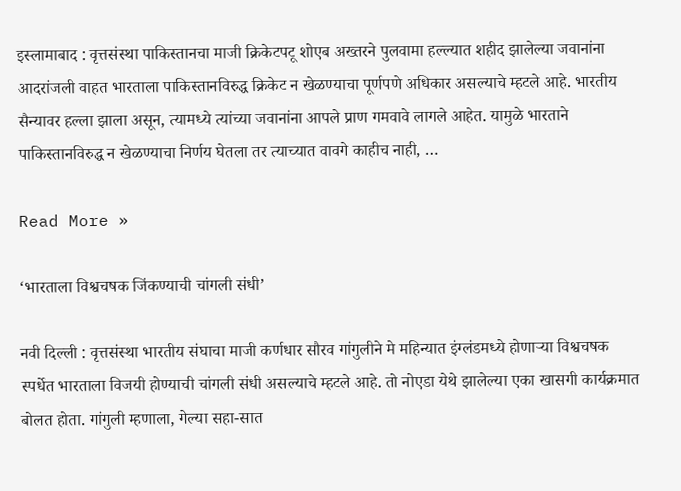इस्लामाबाद : वृत्तसंस्था पाकिस्तानचा माजी क्रिकेटपटू शोएब अख्तरने पुलवामा हल्ल्यात शहीद झालेल्या जवानांना आदरांजली वाहत भारताला पाकिस्तानविरुद्ध क्रिकेट न खेळण्याचा पूर्णपणे अधिकार असल्याचे म्हटले आहे. भारतीय सैन्यावर हल्ला झाला असून, त्यामध्ये त्यांच्या जवानांना आपले प्राण गमवावे लागले आहेत. यामुळे भारताने पाकिस्तानविरुद्ध न खेळण्याचा निर्णय घेतला तर त्याच्यात वावगे काहीच नाही, …

Read More »

‘भारताला विश्वचषक जिंकण्याची चांगली संधी’

नवी दिल्ली : वृत्तसंस्था भारतीय संघाचा माजी कर्णधार सौरव गांगुलीने मे महिन्यात इंग्लंडमध्ये होणार्‍या विश्वचषक स्पर्धेत भारताला विजयी होण्याची चांगली संधी असल्याचे म्हटले आहे. तो नोएडा येथे झालेल्या एका खासगी कार्यक्रमात बोलत होता. गांगुली म्हणाला, गेल्या सहा-सात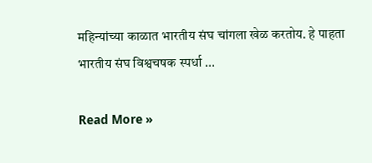महिन्यांच्या काळात भारतीय संघ चांगला खेळ करतोय. हे पाहता भारतीय संघ विश्वचषक स्पर्धा …

Read More »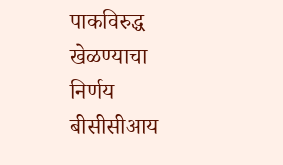पाकविरुद्ध खेळण्याचा निर्णय बीसीसीआय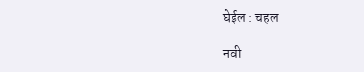घेईल : चहल

नवी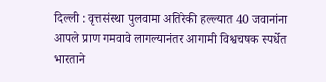दिल्ली : वृत्तसंस्था पुलवामा अतिरेकी हल्ल्यात 40 जवानांना आपले प्राण गमवावे लागल्यानंतर आगामी विश्वचषक स्पर्धेत भारताने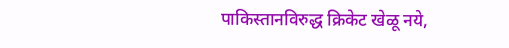पाकिस्तानविरुद्ध क्रिकेट खेळू नये,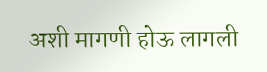अशी मागणी होऊ लागली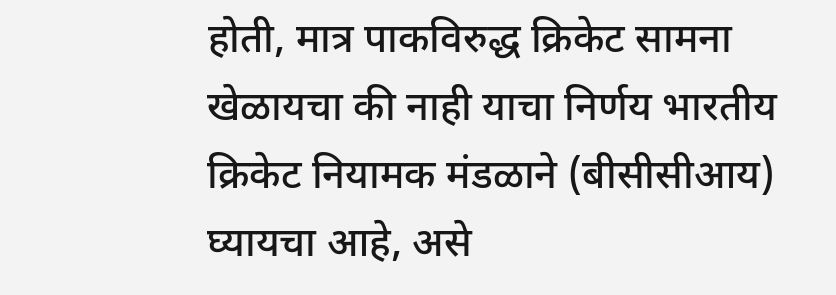होती, मात्र पाकविरुद्ध क्रिकेट सामना खेळायचा की नाही याचा निर्णय भारतीय क्रिकेट नियामक मंडळाने (बीसीसीआय) घ्यायचा आहे, असे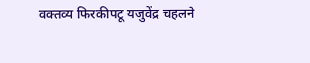वक्तव्य फिरकीपटू यजुवेंद्र चहलने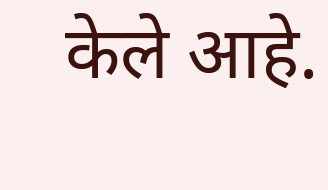केले आहे.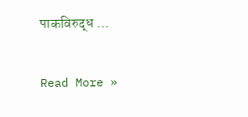पाकविरुद्ध …

Read More »